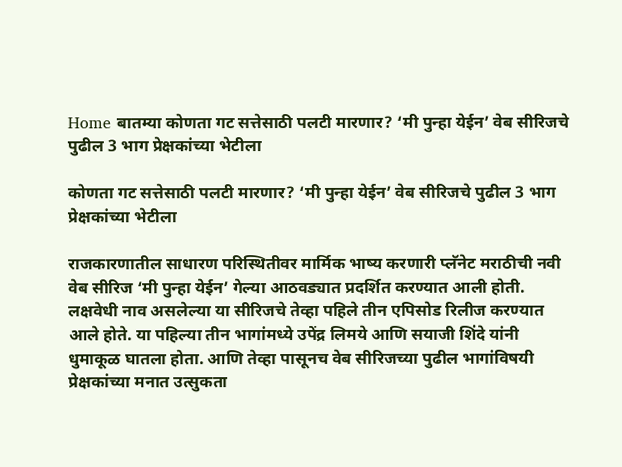Home बातम्या कोणता गट सत्तेसाठी पलटी मारणार? ‘मी पुन्हा येईन’ वेब सीरिजचे पुढील 3 भाग प्रेक्षकांच्या भेटीला

कोणता गट सत्तेसाठी पलटी मारणार? ‘मी पुन्हा येईन’ वेब सीरिजचे पुढील 3 भाग प्रेक्षकांच्या भेटीला

राजकारणातील साधारण परिस्थितीवर मार्मिक भाष्य करणारी प्लॅनेट मराठीची नवी वेब सीरिज ‘मी पुन्हा येईन’ गेल्या आठवड्यात प्रदर्शित करण्यात आली होती. लक्षवेधी नाव असलेल्या या सीरिजचे तेव्हा पहिले तीन एपिसोड रिलीज करण्यात आले होते. या पहिल्या तीन भागांमध्ये उपेंद्र लिमये आणि सयाजी शिंदे यांनी धुमाकूळ घातला होता. आणि तेव्हा पासूनच वेब सीरिजच्या पुढील भागांविषयी प्रेक्षकांच्या मनात उत्सुकता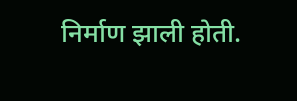निर्माण झाली होती.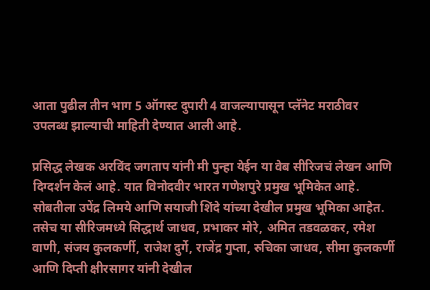आता पुढील तीन भाग 5 ऑगस्ट दुपारी 4 वाजल्यापासून प्लॅनेट मराठीवर उपलब्ध झाल्याची माहिती देण्यात आली आहे.

प्रसिद्ध लेखक अरविंद जगताप यांनी मी पुन्हा येईन या वेब सीरिजचं लेखन आणि दिग्दर्शन केलं आहे. यात विनोदवीर भारत गणेशपुरे प्रमुख भूमिकेत आहे. सोबतीला उपेंद्र लिमये आणि सयाजी शिंदे यांच्या देखील प्रमुख भूमिका आहेत. तसेच या सीरिजमध्ये सिद्धार्थ जाधव, प्रभाकर मोरे, अमित तडवळकर, रमेश वाणी, संजय कुलकर्णी, राजेश दुर्गे, राजेंद्र गुप्ता, रुचिका जाधव, सीमा कुलकर्णी आणि दिप्ती क्षीरसागर यांनी देखील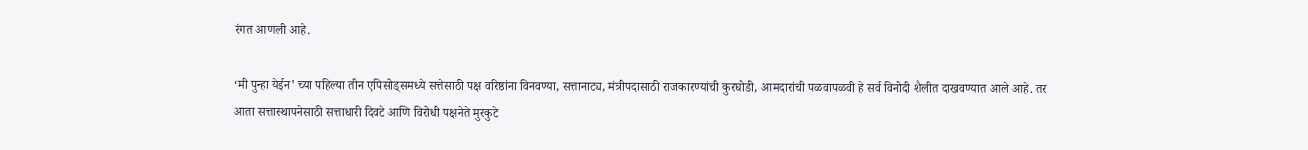रंगत आणली आहे.

‘मी पुन्हा येईन’ च्या पहिल्या तीन एपिसोड्समध्ये सत्तेसाठी पक्ष वरिष्ठांना विनवण्या, सत्तानाट्य, मंत्रीपदासाठी राजकारण्यांची कुरघोडी, आमदारांची पळवापळवी हे सर्व विनोदी शैलीत दाखवण्यात आले आहे. तर आता सत्तास्थापनेसाठी सत्ताधारी दिवटे आणि विरोधी पक्षनेते मुरकुटे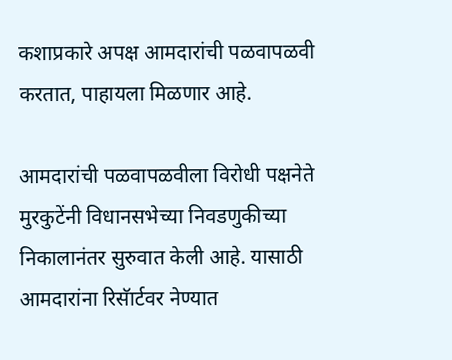कशाप्रकारे अपक्ष आमदारांची पळवापळवी करतात, पाहायला मिळणार आहे.

आमदारांची पळवापळवीला विरोधी पक्षनेते मुरकुटेंनी विधानसभेच्या निवडणुकीच्या निकालानंतर सुरुवात केली आहे. यासाठी आमदारांना रिसॅार्टवर नेण्यात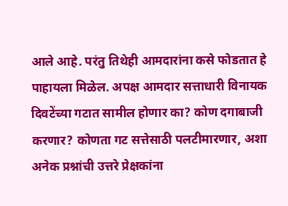आले आहे. परंतु तिथेही आमदारांना कसे फोडतात हे पाहायला मिळेल. अपक्ष आमदार सत्ताधारी विनायक दिवटेंच्या गटात सामील होणार का? कोण दगाबाजी करणार? कोणता गट सत्तेसाठी पलटीमारणार, अशा अनेक प्रश्नांची उत्तरे प्रेक्षकांना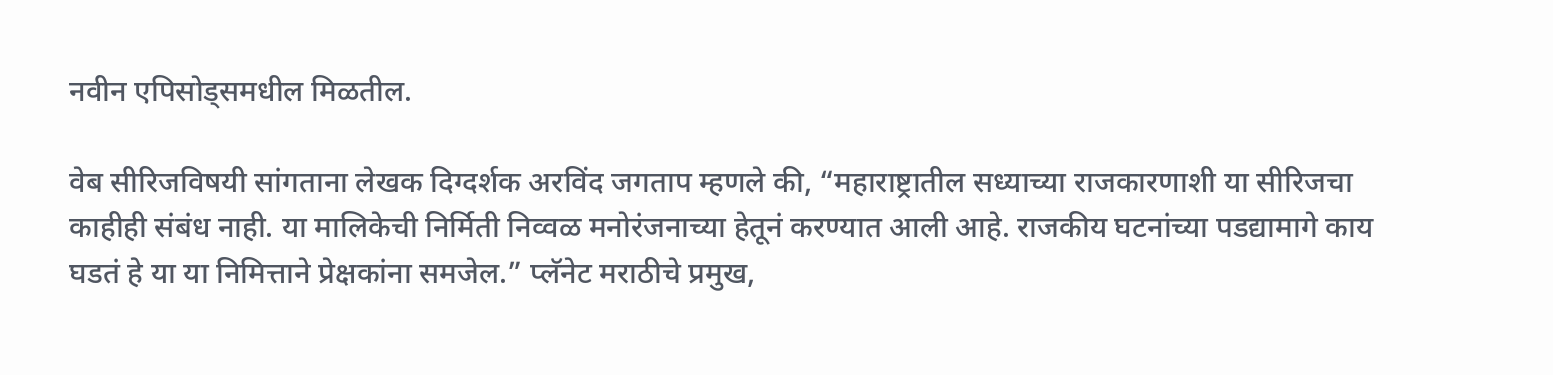नवीन एपिसोड्समधील मिळतील.

वेब सीरिजविषयी सांगताना लेखक दिग्दर्शक अरविंद जगताप म्हणले की, “महाराष्ट्रातील सध्याच्या राजकारणाशी या सीरिजचा काहीही संबंध नाही. या मालिकेची निर्मिती निव्वळ मनोरंजनाच्या हेतूनं करण्यात आली आहे. राजकीय घटनांच्या पडद्यामागे काय घडतं हे या या निमित्ताने प्रेक्षकांना समजेल.” प्लॅनेट मराठीचे प्रमुख,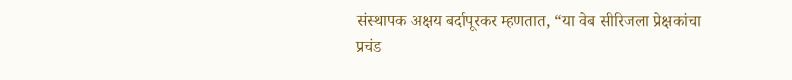संस्थापक अक्षय बर्दापूरकर म्हणतात, “या वेब सीरिजला प्रेक्षकांचा प्रचंड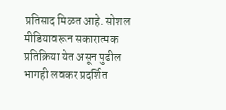प्रतिसाद मिळत आहे. सोशल मीडियावरून सकारात्मक प्रतिक्रिया येत असून पुढील भागही लवकर प्रदर्शित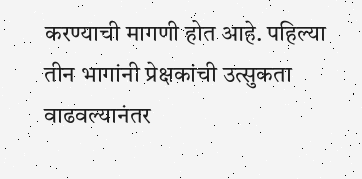करण्याची मागणी होत आहे. पहिल्या तीन भागांनी प्रेक्षकांची उत्सुकता वाढवल्यानंतर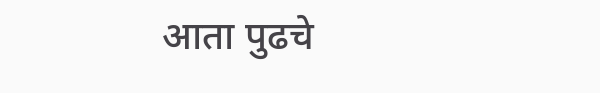आता पुढचे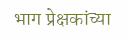भाग प्रेक्षकांच्या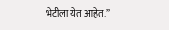भेटीला येत आहेत.”